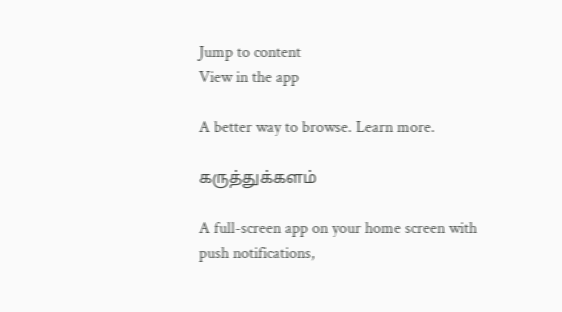Jump to content
View in the app

A better way to browse. Learn more.

கருத்துக்களம்

A full-screen app on your home screen with push notifications,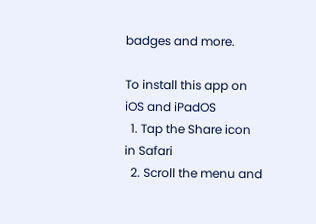badges and more.

To install this app on iOS and iPadOS
  1. Tap the Share icon in Safari
  2. Scroll the menu and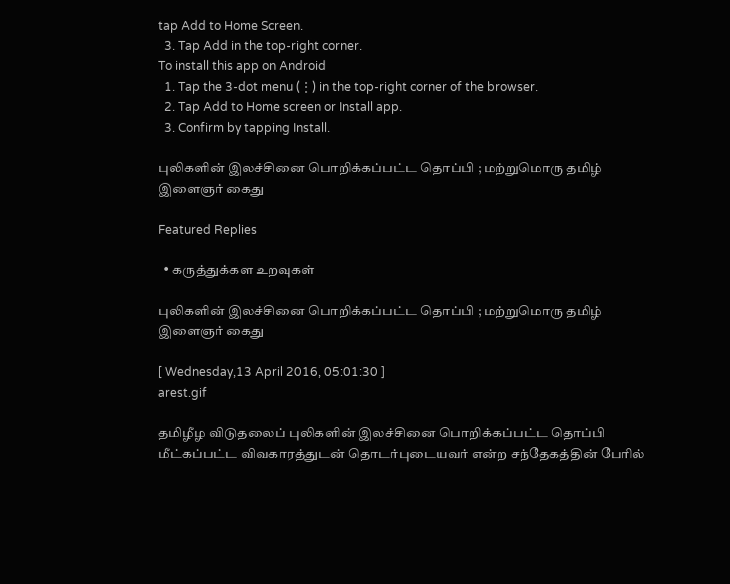tap Add to Home Screen.
  3. Tap Add in the top-right corner.
To install this app on Android
  1. Tap the 3-dot menu (⋮) in the top-right corner of the browser.
  2. Tap Add to Home screen or Install app.
  3. Confirm by tapping Install.

புலிகளின் இலச்சினை பொறிக்கப்பட்ட தொப்பி ; மற்றுமொரு தமிழ் இளைஞர் கைது

Featured Replies

  • கருத்துக்கள உறவுகள்

புலிகளின் இலச்சினை பொறிக்கப்பட்ட தொப்பி ; மற்றுமொரு தமிழ் இளைஞர் கைது

[ Wednesday,13 April 2016, 05:01:30 ]
arest.gif

தமிழீழ விடுதலைப் புலிகளின் இலச்சினை பொறிக்கப்பட்ட தொப்பி மீட்கப்பட்ட விவகாரத்துடன் தொடர்புடையவர் என்ற சந்தேகத்தின் பேரில்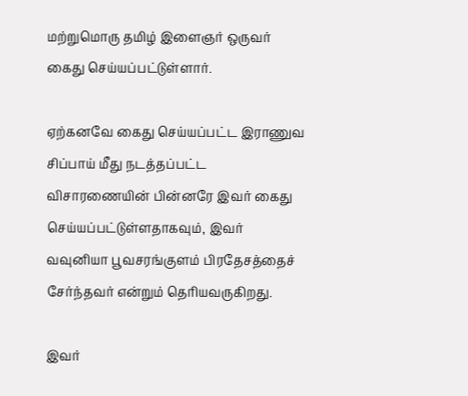மற்றுமொரு தமிழ் இளைஞர் ஒருவர் கைது செய்யப்பட்டுள்ளார்.

ஏற்கனவே கைது செய்யப்பட்ட இராணுவ சிப்பாய் மீது நடத்தப்பட்ட விசாரணையின் பின்னரே இவர் கைது செய்யப்பட்டுள்ளதாகவும், இவர் வவுனியா பூவசரங்குளம் பிரதேசத்தைச் சேர்ந்தவர் என்றும் தெரியவருகிறது.

இவர்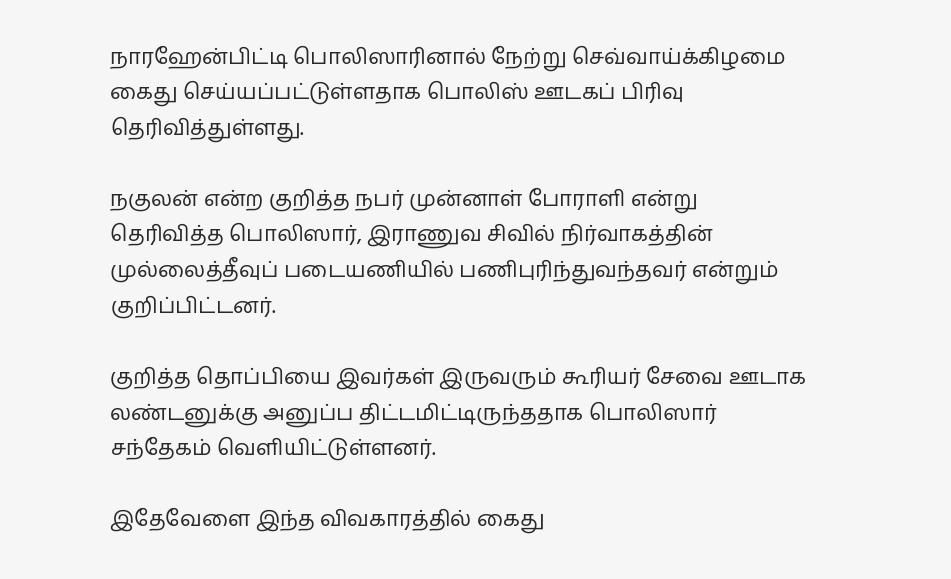நாரஹேன்பிட்டி பொலிஸாரினால் நேற்று செவ்வாய்க்கிழமை கைது செய்யப்பட்டுள்ளதாக பொலிஸ் ஊடகப் பிரிவு தெரிவித்துள்ளது.

நகுலன் என்ற குறித்த நபர் முன்னாள் போராளி என்று தெரிவித்த பொலிஸார், இராணுவ சிவில் நிர்வாகத்தின் முல்லைத்தீவுப் படையணியில் பணிபுரிந்துவந்தவர் என்றும் குறிப்பிட்டனர்.

குறித்த தொப்பியை இவர்கள் இருவரும் கூரியர் சேவை ஊடாக லண்டனுக்கு அனுப்ப திட்டமிட்டிருந்ததாக பொலிஸார் சந்தேகம் வெளியிட்டுள்ளனர்.

இதேவேளை இந்த விவகாரத்தில் கைது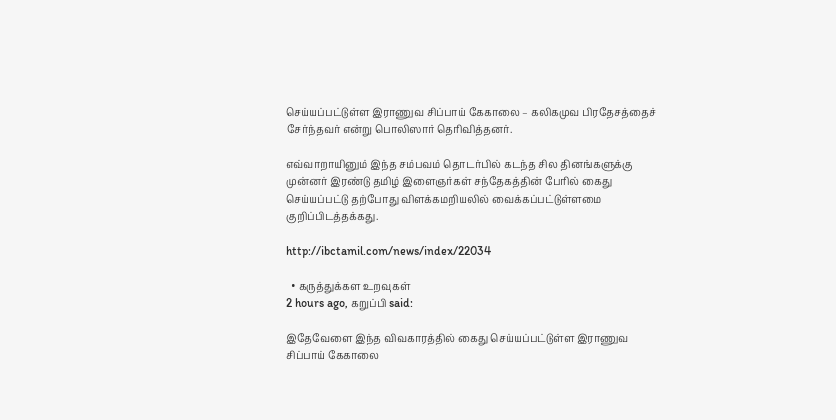செய்யப்பட்டுள்ள இராணுவ சிப்பாய் கேகாலை – கலிகமுவ பிரதேசத்தைச் சேர்ந்தவர் என்று பொலிஸார் தெரிவித்தனர்.

எவ்வாறாயினும் இந்த சம்பவம் தொடர்பில் கடந்த சில தினங்களுக்கு முன்னர் இரண்டு தமிழ் இளைஞர்கள் சந்தேகத்தின் பேரில் கைது செய்யப்பட்டு தற்போது விளக்கமறியலில் வைக்கப்பட்டுள்ளமை குறிப்பிடத்தக்கது.

http://ibctamil.com/news/index/22034

  • கருத்துக்கள உறவுகள்
2 hours ago, கறுப்பி said:

இதேவேளை இந்த விவகாரத்தில் கைது செய்யப்பட்டுள்ள இராணுவ சிப்பாய் கேகாலை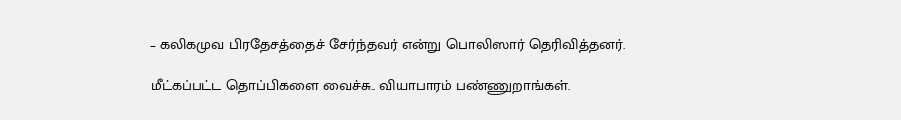– கலிகமுவ பிரதேசத்தைச் சேர்ந்தவர் என்று பொலிஸார் தெரிவித்தனர்.

மீட்கப்பட்ட தொப்பிகளை வைச்சு.. வியாபாரம் பண்ணுறாங்கள்.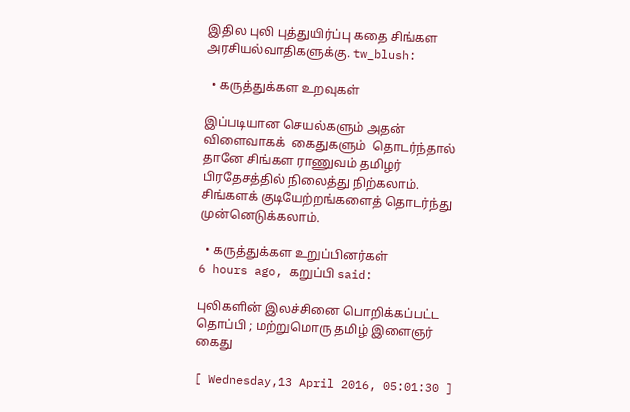இதில புலி புத்துயிர்ப்பு கதை சிங்கள அரசியல்வாதிகளுக்கு. tw_blush:

  • கருத்துக்கள உறவுகள்

இப்படியான செயல்களும் அதன் விளைவாகக்  கைதுகளும்  தொடர்ந்தால் தானே சிங்கள ராணுவம் தமிழர் பிரதேசத்தில் நிலைத்து நிற்கலாம். சிங்களக் குடியேற்றங்களைத் தொடர்ந்து முன்னெடுக்கலாம்.

  • கருத்துக்கள உறுப்பினர்கள்
6 hours ago, கறுப்பி said:

புலிகளின் இலச்சினை பொறிக்கப்பட்ட தொப்பி ; மற்றுமொரு தமிழ் இளைஞர் கைது

[ Wednesday,13 April 2016, 05:01:30 ]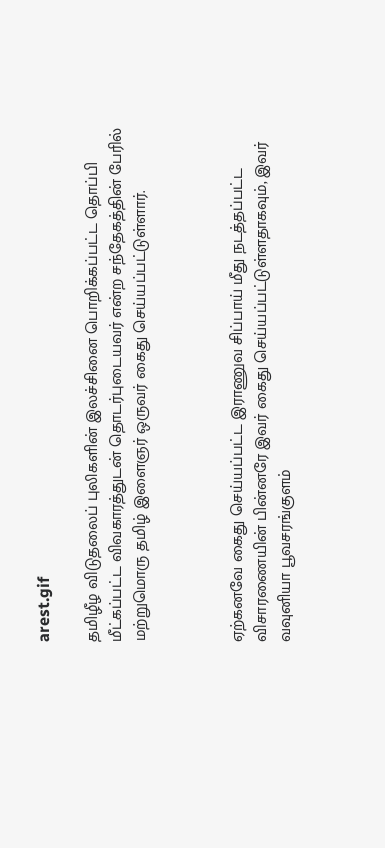arest.gif

தமிழீழ விடுதலைப் புலிகளின் இலச்சினை பொறிக்கப்பட்ட தொப்பி மீட்கப்பட்ட விவகாரத்துடன் தொடர்புடையவர் என்ற சந்தேகத்தின் பேரில் மற்றுமொரு தமிழ் இளைஞர் ஒருவர் கைது செய்யப்பட்டுள்ளார்.



ஏற்கனவே கைது செய்யப்பட்ட இராணுவ சிப்பாய் மீது நடத்தப்பட்ட விசாரணையின் பின்னரே இவர் கைது செய்யப்பட்டுள்ளதாகவும், இவர் வவுனியா பூவசரங்குளம்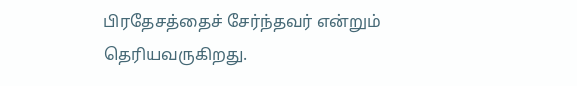பிரதேசத்தைச் சேர்ந்தவர் என்றும் தெரியவருகிறது.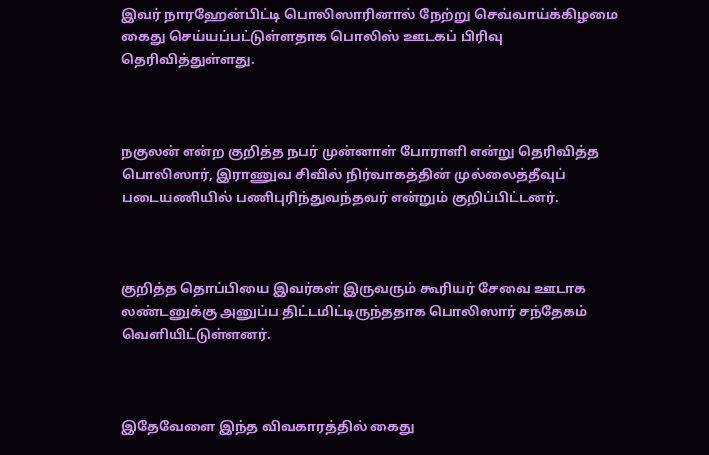இவர் நாரஹேன்பிட்டி பொலிஸாரினால் நேற்று செவ்வாய்க்கிழமை கைது செய்யப்பட்டுள்ளதாக பொலிஸ் ஊடகப் பிரிவு தெரிவித்துள்ளது.



நகுலன் என்ற குறித்த நபர் முன்னாள் போராளி என்று தெரிவித்த பொலிஸார், இராணுவ சிவில் நிர்வாகத்தின் முல்லைத்தீவுப் படையணியில் பணிபுரிந்துவந்தவர் என்றும் குறிப்பிட்டனர்.



குறித்த தொப்பியை இவர்கள் இருவரும் கூரியர் சேவை ஊடாக லண்டனுக்கு அனுப்ப திட்டமிட்டிருந்ததாக பொலிஸார் சந்தேகம் வெளியிட்டுள்ளனர்.



இதேவேளை இந்த விவகாரத்தில் கைது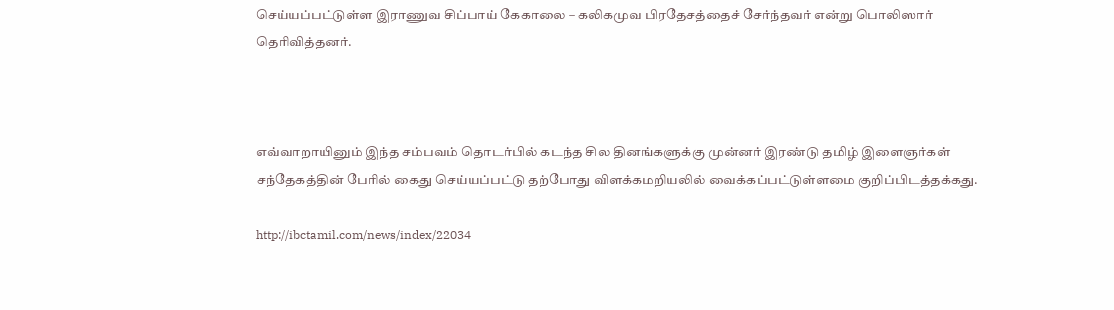செய்யப்பட்டுள்ள இராணுவ சிப்பாய் கேகாலை – கலிகமுவ பிரதேசத்தைச் சேர்ந்தவர் என்று பொலிஸார் தெரிவித்தனர்.



எவ்வாறாயினும் இந்த சம்பவம் தொடர்பில் கடந்த சில தினங்களுக்கு முன்னர் இரண்டு தமிழ் இளைஞர்கள் சந்தேகத்தின் பேரில் கைது செய்யப்பட்டு தற்போது விளக்கமறியலில் வைக்கப்பட்டுள்ளமை குறிப்பிடத்தக்கது.

http://ibctamil.com/news/index/22034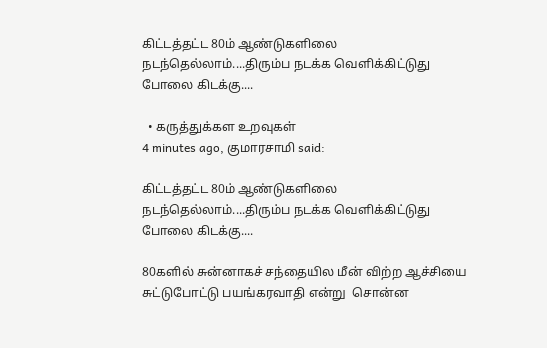கிட்டத்தட்ட 80ம் ஆண்டுகளிலை நடந்தெல்லாம்....திரும்ப நடக்க வெளிக்கிட்டுது போலை கிடக்கு....

  • கருத்துக்கள உறவுகள்
4 minutes ago, குமாரசாமி said:

கிட்டத்தட்ட 80ம் ஆண்டுகளிலை நடந்தெல்லாம்....திரும்ப நடக்க வெளிக்கிட்டுது போலை கிடக்கு....

80களில் சுன்னாகச் சந்தையில மீன் விற்ற ஆச்சியை சுட்டுபோட்டு பயங்கரவாதி என்று  சொன்ன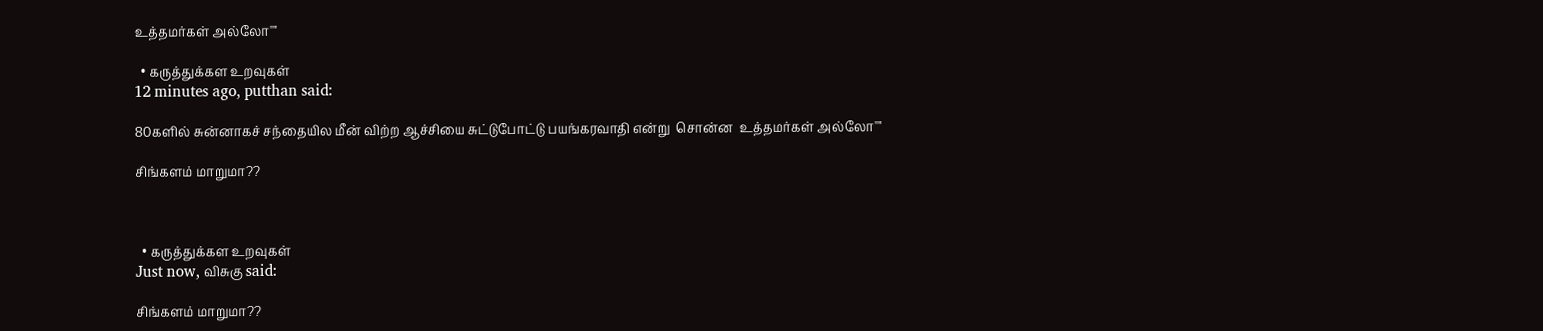உத்தம‌ர்கள் அல்லோ''''

  • கருத்துக்கள உறவுகள்
12 minutes ago, putthan said:

80களில் சுன்னாகச் சந்தையில மீன் விற்ற ஆச்சியை சுட்டுபோட்டு பயங்கரவாதி என்று  சொன்ன  உத்தம‌ர்கள் அல்லோ''''

சிங்களம் மாறுமா??



  • கருத்துக்கள உறவுகள்
Just now, விசுகு said:

சிங்களம் மாறுமா??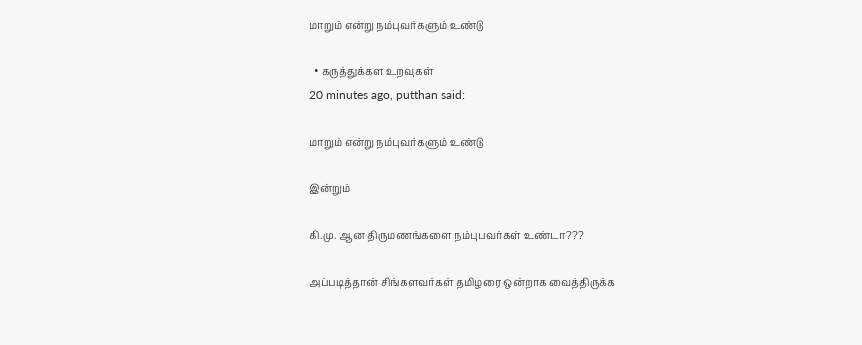மாறும் என்று நம்புவர்களும் உண்டு

  • கருத்துக்கள உறவுகள்
20 minutes ago, putthan said:

மாறும் என்று நம்புவர்களும் உண்டு

இன்றும்

கி.மு. ஆன திருமணங்களை நம்புபவர்கள் உண்டா???

அப்படித்தான் சிங்களவர்கள் தமிழரை ஒன்றாக வைத்திருக்க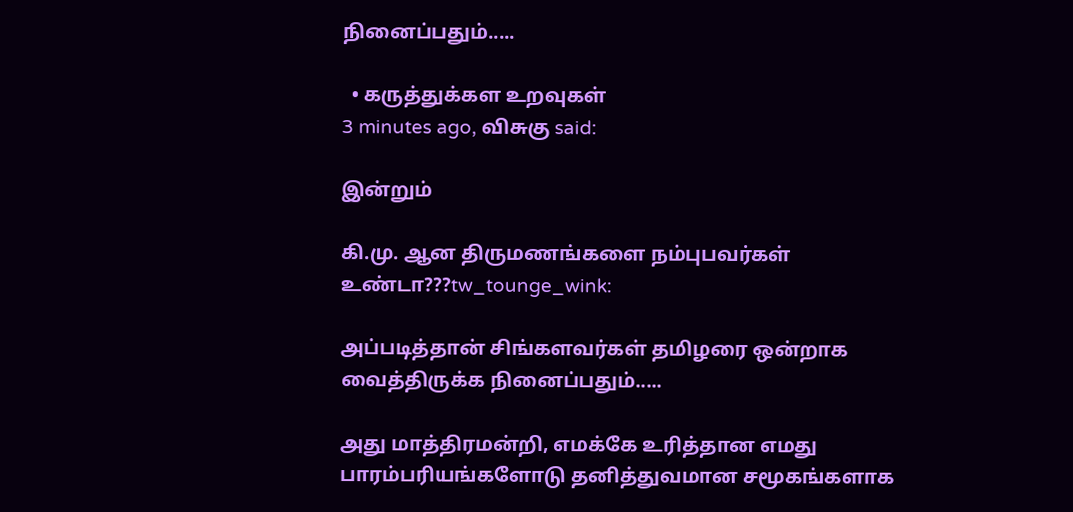நினைப்பதும்.....

  • கருத்துக்கள உறவுகள்
3 minutes ago, விசுகு said:

இன்றும்

கி.மு. ஆன திருமணங்களை நம்புபவர்கள் உண்டா???tw_tounge_wink:

அப்படித்தான் சிங்களவர்கள் தமிழரை ஒன்றாக வைத்திருக்க நினைப்பதும்.....

அது மாத்திரமன்றி, எமக்கே உரித்தான எமது பாரம்பரியங்களோடு தனித்துவமான சமூகங்களாக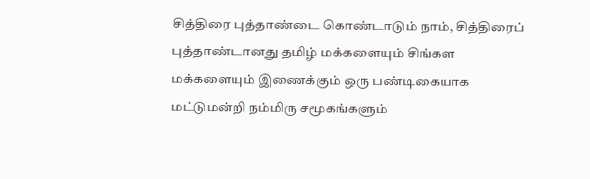சித்திரை புத்தாண்டை கொண்டாடும் நாம், சித்திரைப் புத்தாண்டானது தமிழ் மக்களையும் சிங்கள மக்களையும் இணைக்கும் ஒரு பண்டிகையாக மட்டுமன்றி நம்மிரு சமூகங்களும்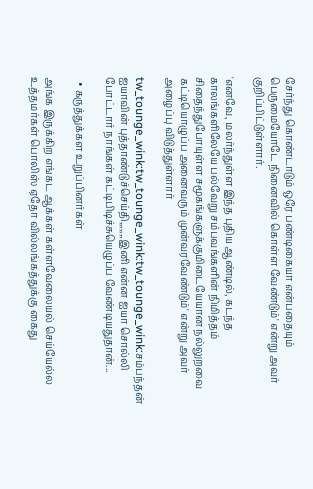சேர்ந்து கொண்டாடும் ஒரே பண்டிகையா என்பதையும் பெருமையோடே நினைவில் கொள்ள வேண்டும்' என்று அவர் குறிப்பிட்டுள்ளார்.

'எனவே, மலர்ந்துள்ள இந்த புதிய ஆண்டில், கடந்த காலங்களிலேயே பல்வேறு சம்பவங்களின் நிமித்தம் சிதைந்துபோயுள்ள சமூகங்களுக்குமிடையேயான நல்லுறவை கட்டியொழுப்ப அனைவரும் முன்வரவேண்டும்' என்று அவர் அழைப்பு விடுத்துள்ளார்

tw_tounge_wink:tw_tounge_wink:tw_tounge_wink:சம்பந்தன் ஐயாவின் புத்தாண்டுச்செய்தி,,,,,,,இனி என்ன ஐயா சொல்லி போட்டார் நாங்கள் கட்டிபிடிச்சுயெழுப்ப வேண்டியதுதான்...

  • கருத்துக்கள உறுப்பினர்கள்

அங்க இருக்கிற எங்கட ஆக்கள் கள்ளவேலையல் செய்யேல்ல உத்தமர்கள் பொலிஸ் ஏதோ வில்லங்கத்துக்கு கைது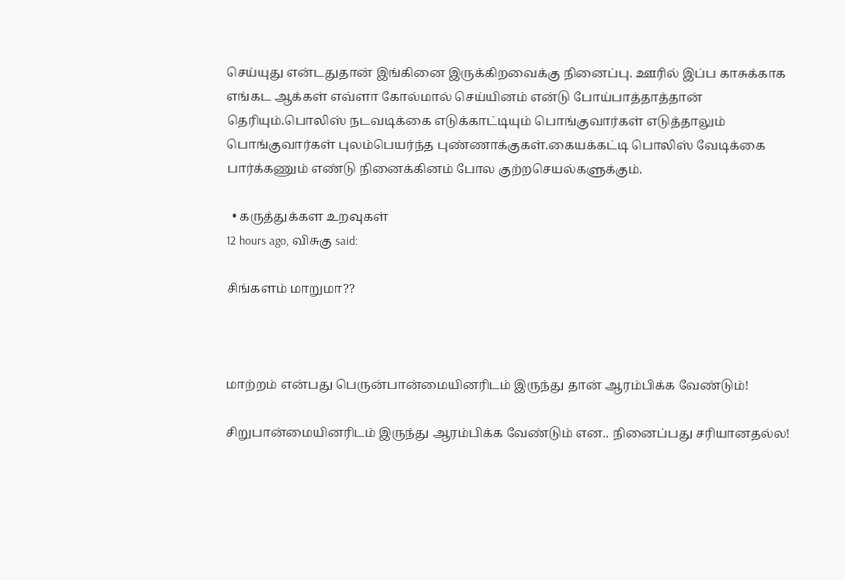செய்யுது என்டதுதான் இங்கினை இருக்கிறவைக்கு நினைப்பு. ஊரில் இப்ப காசுக்காக எங்கட ஆக்கள் எவ்ளா கோல்மால் செய்யினம் என்டு போய்பாத்தாத்தான் தெரியும்.பொலிஸ் நடவடிக்கை எடுக்காட்டியும் பொங்குவார்கள் எடுத்தாலும் பொங்குவார்கள் புலம்பெயர்ந்த புண்ணாக்குகள்.கையக்கட்டி பொலிஸ் வேடிக்கை பார்க்கணும் எண்டு நினைக்கினம் போல குற்றசெயல்களுக்கும்.

  • கருத்துக்கள உறவுகள்
12 hours ago, விசுகு said:

சிங்களம் மாறுமா??



மாற்றம் என்பது பெருன்பான்மையினரிடம் இருந்து தான் ஆரம்பிக்க வேண்டும்!

சிறுபான்மையினரிடம் இருந்து ஆரம்பிக்க வேண்டும் என.. நினைப்பது சரியானதல்ல!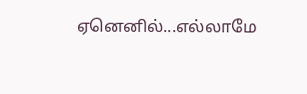ஏனெனில்...எல்லாமே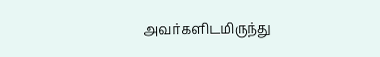அவர்களிடமிருந்து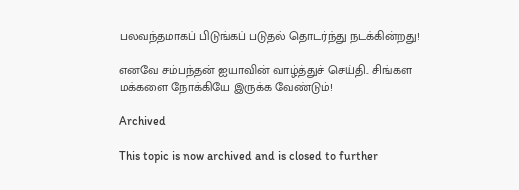பலவந்தமாகப் பிடுங்கப் படுதல் தொடர்ந்து நடக்கின்றது!

எனவே சம்பந்தன் ஐயாவின் வாழ்த்துச் செய்தி.. சிங்கள மக்களை நோக்கியே இருக்க வேண்டும்!

Archived

This topic is now archived and is closed to further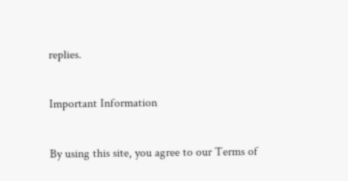replies.

Important Information

By using this site, you agree to our Terms of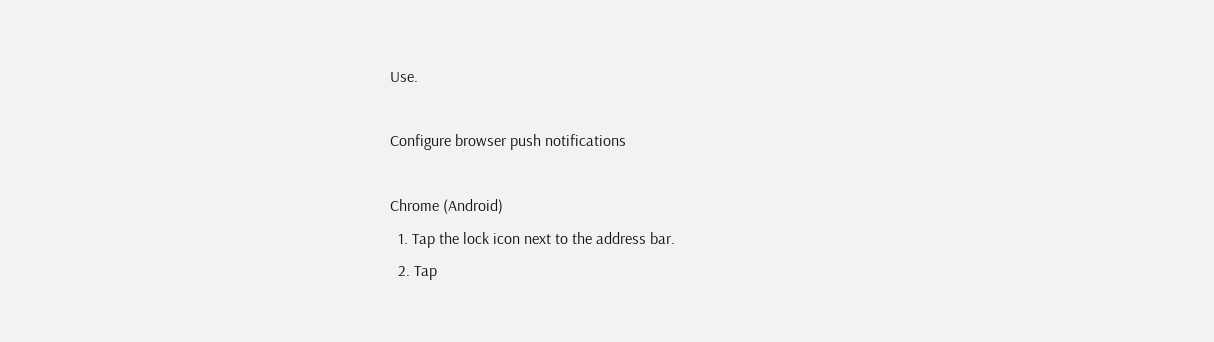Use.

Configure browser push notifications

Chrome (Android)
  1. Tap the lock icon next to the address bar.
  2. Tap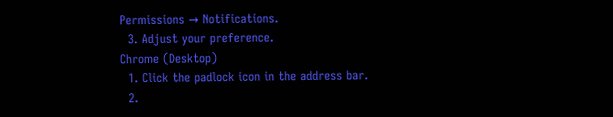Permissions → Notifications.
  3. Adjust your preference.
Chrome (Desktop)
  1. Click the padlock icon in the address bar.
  2.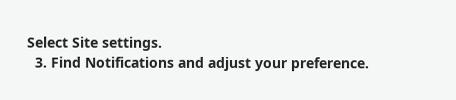Select Site settings.
  3. Find Notifications and adjust your preference.